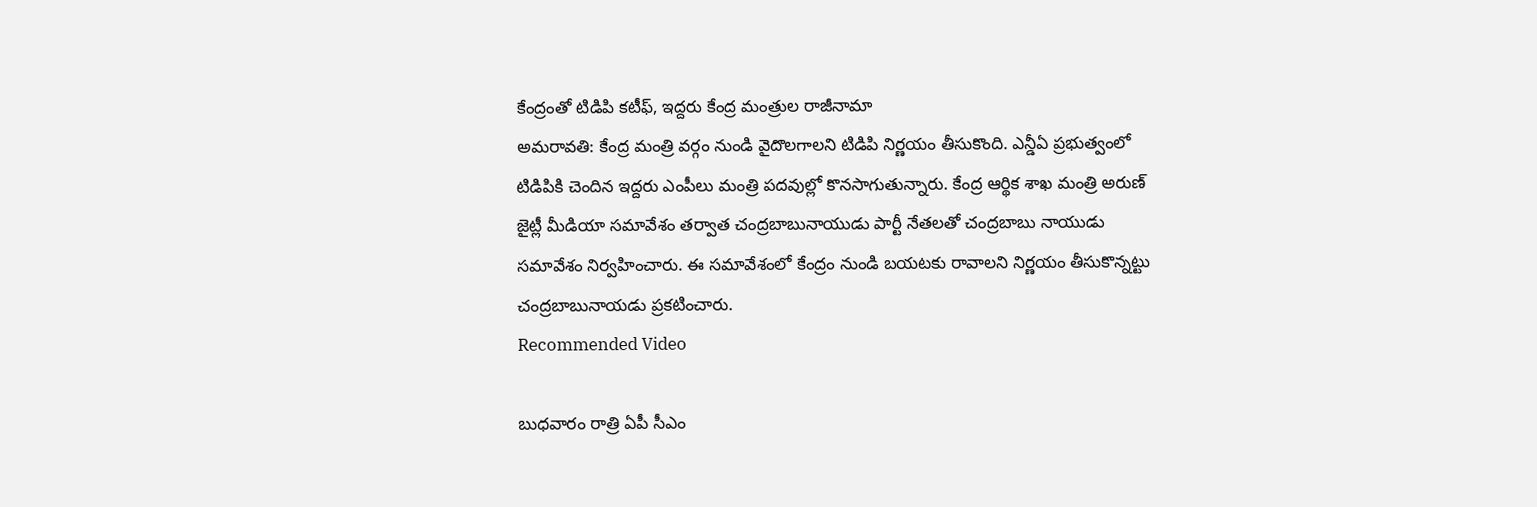కేంద్రంతో టిడిపి కటీఫ్, ఇద్దరు కేంద్ర మంత్రుల రాజీనామా
అమరావతి: కేంద్ర మంత్రి వర్గం నుండి వైదొలగాలని టిడిపి నిర్ణయం తీసుకొంది. ఎన్డీఏ ప్రభుత్వంలో టిడిపికి చెందిన ఇద్దరు ఎంపీలు మంత్రి పదవుల్లో కొనసాగుతున్నారు. కేంద్ర ఆర్థిక శాఖ మంత్రి అరుణ్ జైట్లీ మీడియా సమావేశం తర్వాత చంద్రబాబునాయుడు పార్టీ నేతలతో చంద్రబాబు నాయుడు సమావేశం నిర్వహించారు. ఈ సమావేశంలో కేంద్రం నుండి బయటకు రావాలని నిర్ణయం తీసుకొన్నట్టు చంద్రబాబునాయడు ప్రకటించారు.
Recommended Video

బుధవారం రాత్రి ఏపీ సీఎం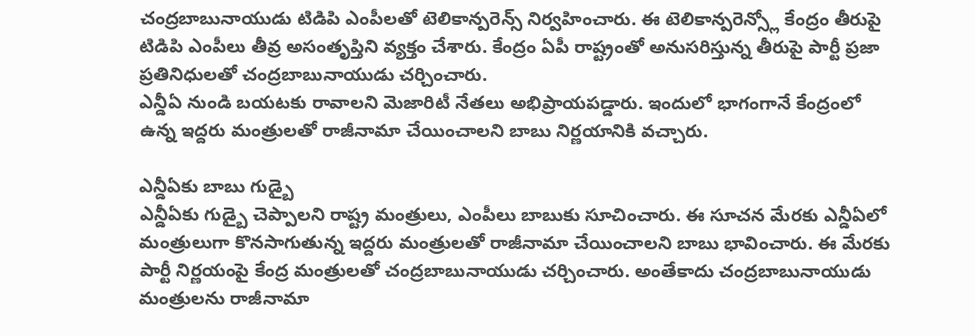చంద్రబాబునాయుడు టిడిపి ఎంపీలతో టెలికాన్పరెన్స్ నిర్వహించారు. ఈ టెలికాన్పరెన్స్లో కేంద్రం తీరుపై టిడిపి ఎంపీలు తీవ్ర అసంతృప్తిని వ్యక్తం చేశారు. కేంద్రం ఏపీ రాష్ట్రంతో అనుసరిస్తున్న తీరుపై పార్టీ ప్రజా ప్రతినిధులతో చంద్రబాబునాయుడు చర్చించారు.
ఎన్డీఏ నుండి బయటకు రావాలని మెజారిటీ నేతలు అభిప్రాయపడ్డారు. ఇందులో భాగంగానే కేంద్రంలో ఉన్న ఇద్దరు మంత్రులతో రాజీనామా చేయించాలని బాబు నిర్ణయానికి వచ్చారు.

ఎన్డీఏకు బాబు గుడ్బై
ఎన్డీఏకు గుడ్బై చెప్పాలని రాష్ట్ర మంత్రులు, ఎంపీలు బాబుకు సూచించారు. ఈ సూచన మేరకు ఎన్డీఏలో మంత్రులుగా కొనసాగుతున్న ఇద్దరు మంత్రులతో రాజీనామా చేయించాలని బాబు భావించారు. ఈ మేరకు పార్టీ నిర్ణయంపై కేంద్ర మంత్రులతో చంద్రబాబునాయుడు చర్చించారు. అంతేకాదు చంద్రబాబునాయుడు మంత్రులను రాజీనామా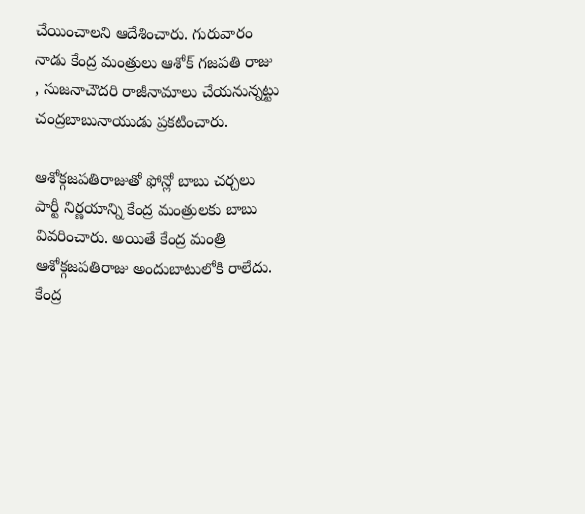చేయించాలని ఆదేశించారు. గురువారం నాడు కేంద్ర మంత్రులు ఆశోక్ గజపతి రాజు , సుజనాచౌదరి రాజీనామాలు చేయనున్నట్టు చంద్రబాబునాయుడు ప్రకటించారు.

ఆశోక్గజపతిరాజుతో ఫోన్లో బాబు చర్చలు
పార్టీ నిర్ణయాన్ని కేంద్ర మంత్రులకు బాబు వివరించారు. అయితే కేంద్ర మంత్రి ఆశోక్గజపతిరాజు అందుబాటులోకి రాలేదు. కేంద్ర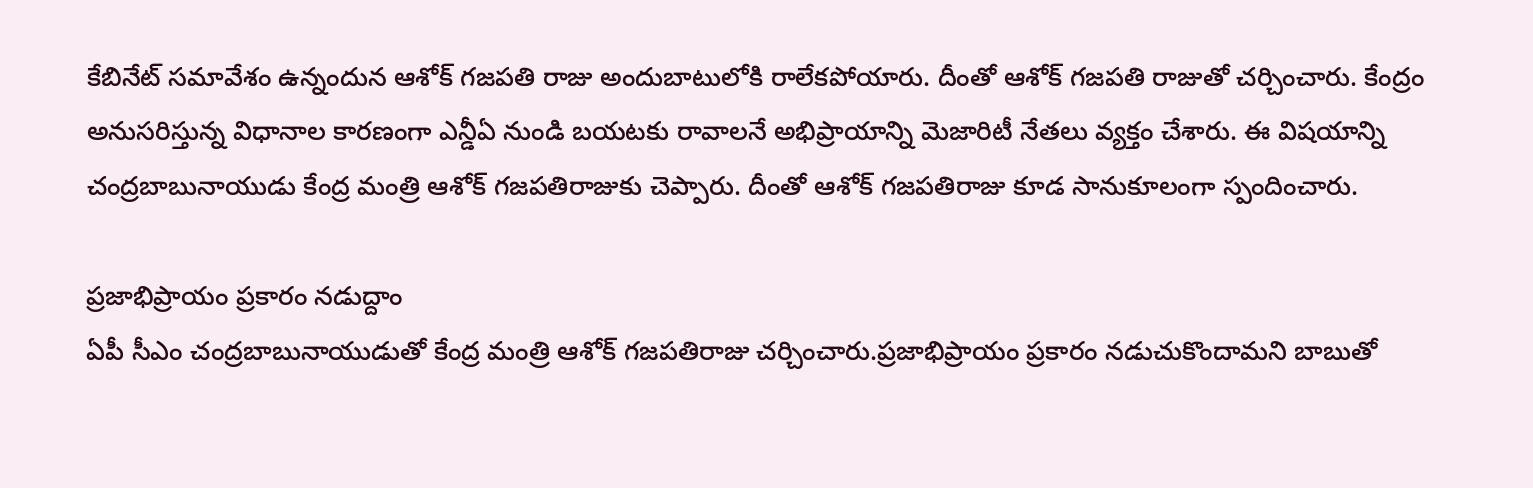కేబినేట్ సమావేశం ఉన్నందున ఆశోక్ గజపతి రాజు అందుబాటులోకి రాలేకపోయారు. దీంతో ఆశోక్ గజపతి రాజుతో చర్చించారు. కేంద్రం అనుసరిస్తున్న విధానాల కారణంగా ఎన్డీఏ నుండి బయటకు రావాలనే అభిప్రాయాన్ని మెజారిటీ నేతలు వ్యక్తం చేశారు. ఈ విషయాన్ని చంద్రబాబునాయుడు కేంద్ర మంత్రి ఆశోక్ గజపతిరాజుకు చెప్పారు. దీంతో ఆశోక్ గజపతిరాజు కూడ సానుకూలంగా స్పందించారు.

ప్రజాభిప్రాయం ప్రకారం నడుద్దాం
ఏపీ సీఎం చంద్రబాబునాయుడుతో కేంద్ర మంత్రి ఆశోక్ గజపతిరాజు చర్చించారు.ప్రజాభిప్రాయం ప్రకారం నడుచుకొందామని బాబుతో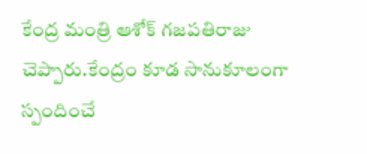కేంద్ర మంత్రి ఆశోక్ గజపతిరాజు చెప్పారు.కేంద్రం కూడ సానుకూలంగా స్పందించే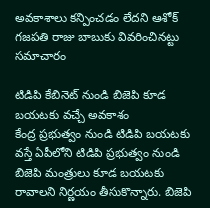అవకాశాలు కన్పించడం లేదని ఆశోక్ గజపతి రాజు బాబుకు వివరించినట్టు సమాచారం

టిడిపి కేబినెట్ నుండి బిజెపి కూడ బయటకు వచ్చే అవకాశం
కేంద్ర ప్రభుత్వం నుండి టిడిపి బయటకు వస్తే ఏపీలోని టిడిపి ప్రభుత్వం నుండి బిజెపి మంత్రులు కూడ బయటకు రావాలని నిర్ణయం తీసుకొన్నారు. బిజెపి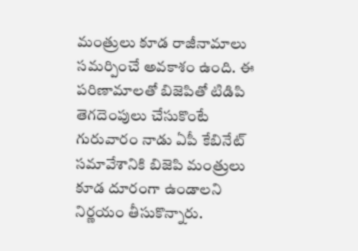మంత్రులు కూడ రాజీనామాలు సమర్పించే అవకాశం ఉంది. ఈ పరిణామాలతో బిజెపితో టిడిపి తెగదెంపులు చేసుకొంటే గురువారం నాడు ఏపీ కేబినేట్ సమావేశానికి బిజెపి మంత్రులు కూడ దూరంగా ఉండాలని నిర్ణయం తీసుకొన్నారు.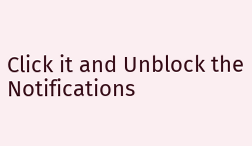Click it and Unblock the Notifications